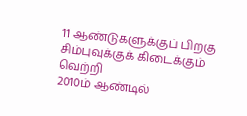11 ஆண்டுகளுக்குப் பிறகு சிம்புவுக்குக் கிடைக்கும் வெற்றி
2010ம் ஆண்டில்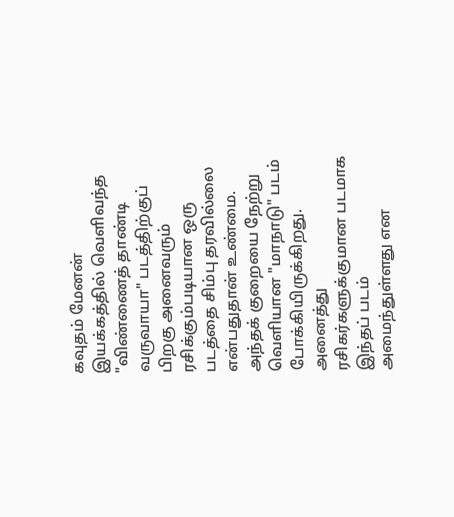கவுதம் மேனன் இயக்கத்தில் வெளிவந்த "விண்ணைத் தாண்டி வருவாயா" படத்திற்குப் பிறகு அனைவரும் ரசிக்கும்படியான ஒரு படத்தை சிம்பு தரவில்லை என்பதுதான் உண்மை. அந்தக் குறையை நேற்று வெளியான "மாநாடு" படம் போக்கியிருக்கிறது. அனைத்து ரசிகர்களுக்குமான படமாக இந்தப் படம் அமைந்துள்ளது என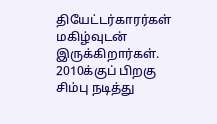தியேட்டர்காரர்கள் மகிழ்வுடன் இருக்கிறார்கள்.
2010க்குப் பிறகு சிம்பு நடித்து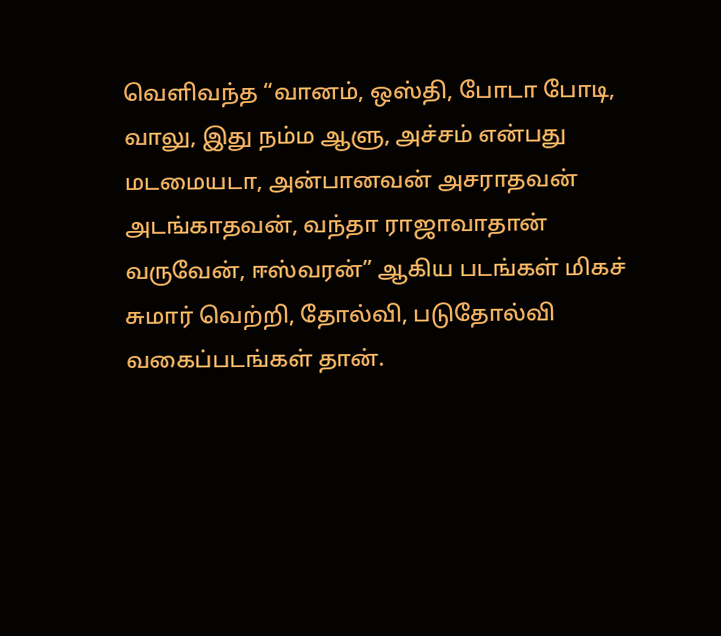வெளிவந்த “வானம், ஒஸ்தி, போடா போடி, வாலு, இது நம்ம ஆளு, அச்சம் என்பது மடமையடா, அன்பானவன் அசராதவன் அடங்காதவன், வந்தா ராஜாவாதான் வருவேன், ஈஸ்வரன்” ஆகிய படங்கள் மிகச் சுமார் வெற்றி, தோல்வி, படுதோல்வி வகைப்படங்கள் தான்.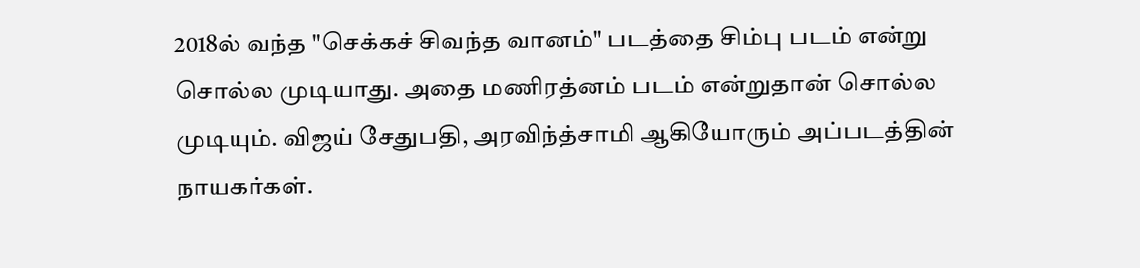2018ல் வந்த "செக்கச் சிவந்த வானம்" படத்தை சிம்பு படம் என்று சொல்ல முடியாது. அதை மணிரத்னம் படம் என்றுதான் சொல்ல முடியும். விஜய் சேதுபதி, அரவிந்த்சாமி ஆகியோரும் அப்படத்தின் நாயகர்கள்.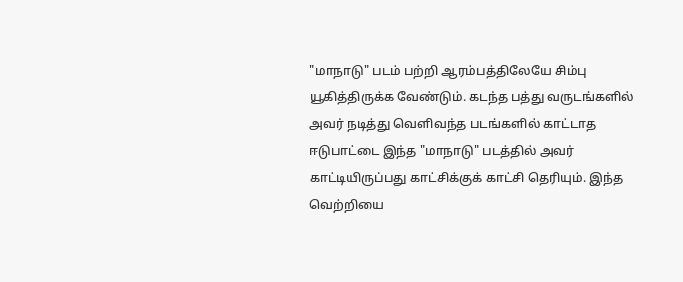"மாநாடு" படம் பற்றி ஆரம்பத்திலேயே சிம்பு யூகித்திருக்க வேண்டும். கடந்த பத்து வருடங்களில் அவர் நடித்து வெளிவந்த படங்களில் காட்டாத ஈடுபாட்டை இந்த "மாநாடு" படத்தில் அவர் காட்டியிருப்பது காட்சிக்குக் காட்சி தெரியும். இந்த வெற்றியை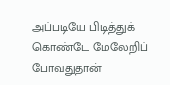அப்படியே பிடித்துக் கொண்டே மேலேறிப் போவதுதான்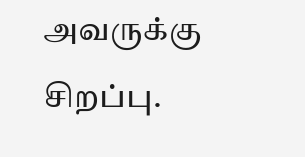அவருக்கு சிறப்பு.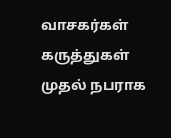வாசகர்கள் கருத்துகள்
முதல் நபராக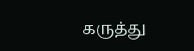கருத்து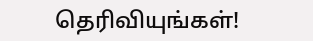தெரிவியுங்கள்!